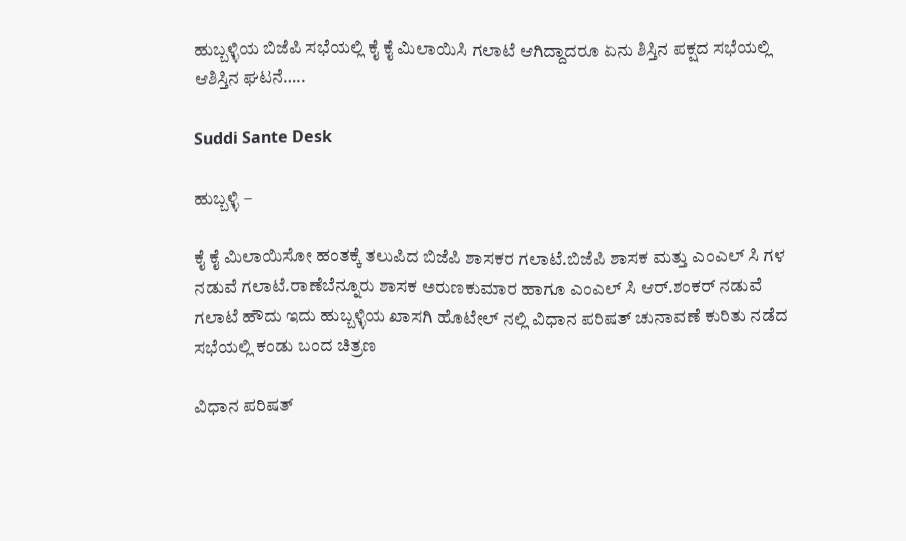ಹುಬ್ಬಳ್ಳಿಯ ಬಿಜೆಪಿ ಸಭೆಯಲ್ಲಿ ಕೈ ಕೈ ಮಿಲಾಯಿಸಿ ಗಲಾಟೆ ಆಗಿದ್ದಾದರೂ ಏನು ಶಿಸ್ತಿನ ಪಕ್ಷದ ಸಭೆಯಲ್ಲಿ ಆಶಿಸ್ತಿನ ಘಟನೆ…..

Suddi Sante Desk

ಹುಬ್ಬಳ್ಳಿ –

ಕೈ ಕೈ ಮಿಲಾಯಿಸೋ ಹಂತಕ್ಕೆ ತಲುಪಿದ ಬಿಜೆಪಿ ಶಾಸಕರ ಗಲಾಟೆ.ಬಿಜೆಪಿ ಶಾಸಕ ಮತ್ತು ಎಂಎಲ್ ಸಿ ಗಳ ನಡುವೆ ಗಲಾಟೆ.ರಾಣೆಬೆನ್ನೂರು ಶಾಸಕ ಅರುಣಕುಮಾರ ಹಾಗೂ ಎಂಎಲ್ ಸಿ ಆರ್.ಶಂಕರ್ ನಡುವೆ ಗಲಾಟೆ ಹೌದು ಇದು ಹುಬ್ಬಳ್ಳಿಯ ಖಾಸಗಿ ಹೊಟೇಲ್ ನಲ್ಲಿ ವಿಧಾನ ಪರಿಷತ್ ಚುನಾವಣೆ ಕುರಿತು ನಡೆದ ಸಭೆಯಲ್ಲಿ ಕಂಡು ಬಂದ ಚಿತ್ರಣ

ವಿಧಾನ ಪರಿಷತ್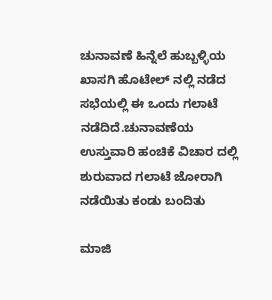ಚುನಾವಣೆ ಹಿನ್ನೆಲೆ ಹುಬ್ಬಳ್ಳಿಯ ಖಾಸಗಿ ಹೊಟೇಲ್ ನಲ್ಲಿ ನಡೆದ ಸಭೆಯಲ್ಲಿ ಈ ಒಂದು ಗಲಾಟೆ ನಡೆದಿದೆ.ಚುನಾವಣೆಯ ಉಸ್ತುವಾರಿ ಹಂಚಿಕೆ ವಿಚಾರ ದಲ್ಲಿ ಶುರುವಾದ ಗಲಾಟೆ ಜೋರಾಗಿ ನಡೆಯಿತು ಕಂಡು ಬಂದಿತು

ಮಾಜಿ‌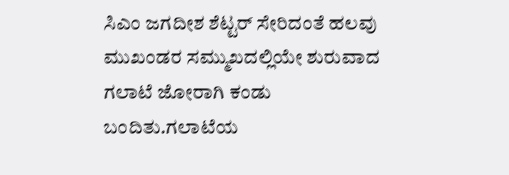ಸಿಎಂ ಜಗದೀಶ ಶೆಟ್ಟರ್ ಸೇರಿದಂತೆ ಹಲವು ಮುಖಂಡರ ಸಮ್ಮುಖದಲ್ಲಿಯೇ ಶುರುವಾದ ಗಲಾಟೆ ಜೋರಾಗಿ ಕಂಡು ಬಂದಿತು.ಗಲಾಟೆಯ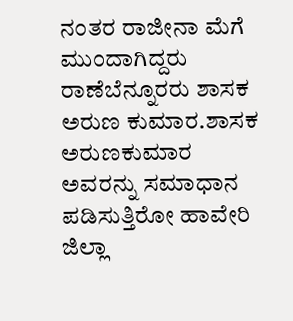ನಂತರ ರಾಜೀನಾ ಮೆಗೆ ಮುಂದಾಗಿದ್ದರು ರಾಣೆಬೆನ್ನೂರರು ಶಾಸಕ ಅರುಣ ಕುಮಾರ.ಶಾಸಕ ಅರುಣಕುಮಾರ ಅವರನ್ನು ಸಮಾಧಾನ ಪಡಿಸುತ್ತಿರೋ ಹಾವೇರಿ ಜಿಲ್ಲಾ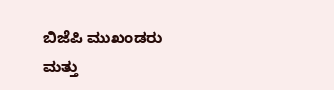ಬಿಜೆಪಿ ಮುಖಂಡರು ಮತ್ತು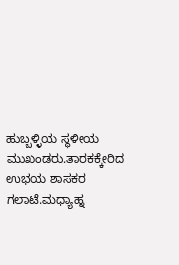ಹುಬ್ಬಳ್ಳಿಯ ಸ್ಥಳೀಯ ಮುಖಂಡರು.ತಾರಕಕ್ಕೇರಿದ ಉಭಯ ಶಾಸಕರ ಗಲಾಟೆ.ಮಧ್ಯಾಹ್ನ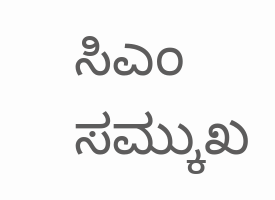ಸಿಎಂ ಸಮ್ಕುಖ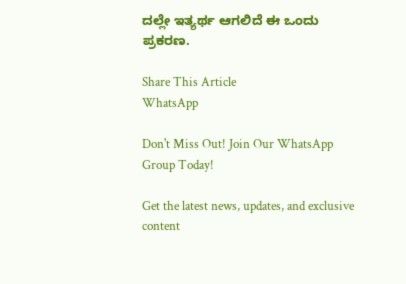ದಲ್ಲೇ ಇತ್ಯರ್ಥ ಆಗಲಿದೆ ಈ ಒಂದು ಪ್ರಕರಣ.

Share This Article
WhatsApp

Don't Miss Out! Join Our WhatsApp Group Today!

Get the latest news, updates, and exclusive content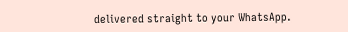delivered straight to your WhatsApp.